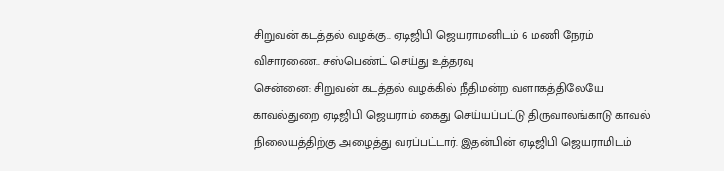சிறுவன் கடத்தல் வழக்கு.. ஏடிஜிபி ஜெயராமனிடம் 6 மணி நேரம் விசாரணை.. சஸ்பெண்ட் செய்து உத்தரவு
சென்னை: சிறுவன் கடத்தல் வழக்கில் நீதிமன்ற வளாகத்திலேயே காவல்துறை ஏடிஜிபி ஜெயராம் கைது செய்யப்பட்டு திருவாலங்காடு காவல் நிலையத்திற்கு அழைத்து வரப்பட்டார். இதன்பின் ஏடிஜிபி ஜெயராமிடம்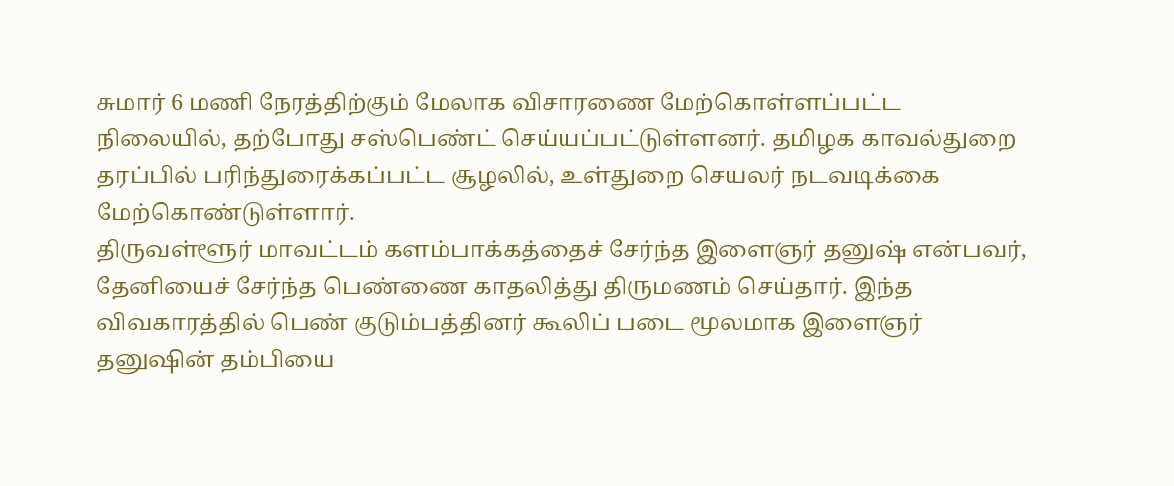சுமார் 6 மணி நேரத்திற்கும் மேலாக விசாரணை மேற்கொள்ளப்பட்ட நிலையில், தற்போது சஸ்பெண்ட் செய்யப்பட்டுள்ளனர். தமிழக காவல்துறை தரப்பில் பரிந்துரைக்கப்பட்ட சூழலில், உள்துறை செயலர் நடவடிக்கை மேற்கொண்டுள்ளார்.
திருவள்ளூர் மாவட்டம் களம்பாக்கத்தைச் சேர்ந்த இளைஞர் தனுஷ் என்பவர், தேனியைச் சேர்ந்த பெண்ணை காதலித்து திருமணம் செய்தார். இந்த விவகாரத்தில் பெண் குடும்பத்தினர் கூலிப் படை மூலமாக இளைஞர் தனுஷின் தம்பியை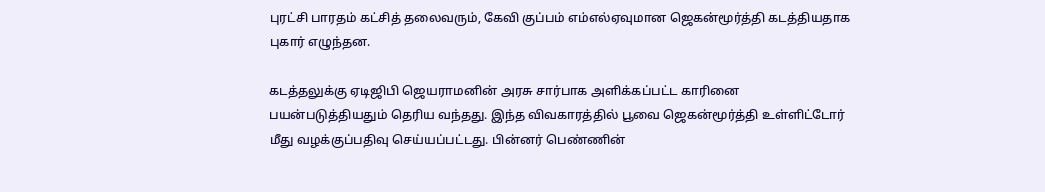புரட்சி பாரதம் கட்சித் தலைவரும், கேவி குப்பம் எம்எல்ஏவுமான ஜெகன்மூர்த்தி கடத்தியதாக புகார் எழுந்தன.

கடத்தலுக்கு ஏடிஜிபி ஜெயராமனின் அரசு சார்பாக அளிக்கப்பட்ட காரினை பயன்படுத்தியதும் தெரிய வந்தது. இந்த விவகாரத்தில் பூவை ஜெகன்மூர்த்தி உள்ளிட்டோர் மீது வழக்குப்பதிவு செய்யப்பட்டது. பின்னர் பெண்ணின்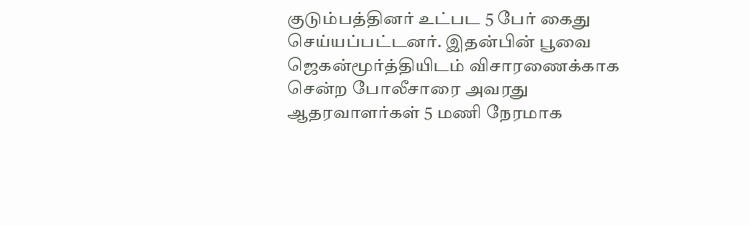குடும்பத்தினர் உட்பட 5 பேர் கைது செய்யப்பட்டனர். இதன்பின் பூவை ஜெகன்மூர்த்தியிடம் விசாரணைக்காக சென்ற போலீசாரை அவரது ஆதரவாளர்கள் 5 மணி நேரமாக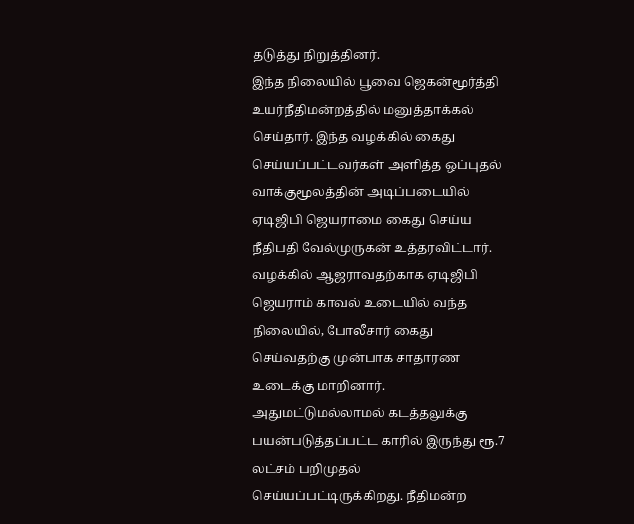தடுத்து நிறுத்தினர்.
இந்த நிலையில் பூவை ஜெகன்மூர்த்தி உயர்நீதிமன்றத்தில் மனுத்தாக்கல் செய்தார். இந்த வழக்கில் கைது செய்யப்பட்டவர்கள் அளித்த ஒப்புதல் வாக்குமூலத்தின் அடிப்படையில் ஏடிஜிபி ஜெயராமை கைது செய்ய நீதிபதி வேல்முருகன் உத்தரவிட்டார். வழக்கில் ஆஜராவதற்காக ஏடிஜிபி ஜெயராம் காவல் உடையில் வந்த நிலையில், போலீசார் கைது செய்வதற்கு முன்பாக சாதாரண உடைக்கு மாறினார்.
அதுமட்டுமல்லாமல் கடத்தலுக்கு பயன்படுத்தப்பட்ட காரில் இருந்து ரூ.7 லட்சம் பறிமுதல் செய்யப்பட்டிருக்கிறது. நீதிமன்ற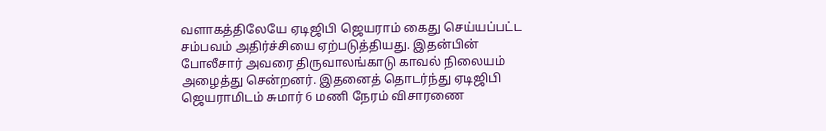வளாகத்திலேயே ஏடிஜிபி ஜெயராம் கைது செய்யப்பட்ட சம்பவம் அதிர்ச்சியை ஏற்படுத்தியது. இதன்பின் போலீசார் அவரை திருவாலங்காடு காவல் நிலையம் அழைத்து சென்றனர். இதனைத் தொடர்ந்து ஏடிஜிபி ஜெயராமிடம் சுமார் 6 மணி நேரம் விசாரணை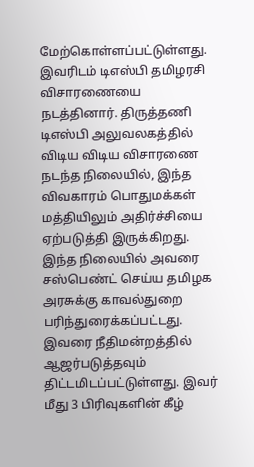மேற்கொள்ளப்பட்டுள்ளது.
இவரிடம் டிஎஸ்பி தமிழரசி விசாரணையை நடத்தினார். திருத்தணி டிஎஸ்பி அலுவலகத்தில் விடிய விடிய விசாரணை நடந்த நிலையில், இந்த விவகாரம் பொதுமக்கள் மத்தியிலும் அதிர்ச்சியை ஏற்படுத்தி இருக்கிறது. இந்த நிலையில் அவரை சஸ்பெண்ட் செய்ய தமிழக அரசுக்கு காவல்துறை பரிந்துரைக்கப்பட்டது. இவரை நீதிமன்றத்தில் ஆஜர்படுத்தவும் திட்டமிடப்பட்டுள்ளது. இவர் மீது 3 பிரிவுகளின் கீழ்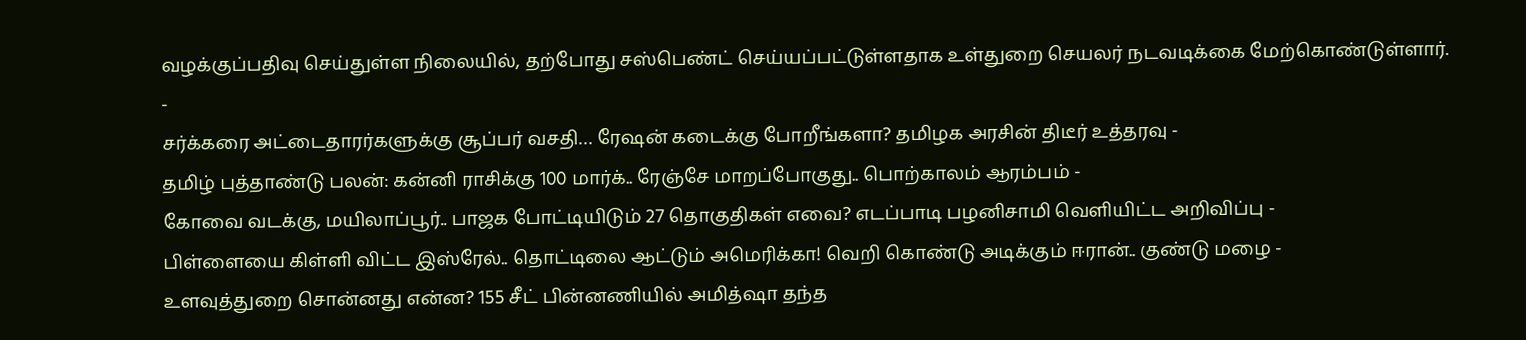வழக்குப்பதிவு செய்துள்ள நிலையில், தற்போது சஸ்பெண்ட் செய்யப்பட்டுள்ளதாக உள்துறை செயலர் நடவடிக்கை மேற்கொண்டுள்ளார்.
-
சர்க்கரை அட்டைதாரர்களுக்கு சூப்பர் வசதி… ரேஷன் கடைக்கு போறீங்களா? தமிழக அரசின் திடீர் உத்தரவு -
தமிழ் புத்தாண்டு பலன்: கன்னி ராசிக்கு 100 மார்க்.. ரேஞ்சே மாறப்போகுது.. பொற்காலம் ஆரம்பம் -
கோவை வடக்கு, மயிலாப்பூர்.. பாஜக போட்டியிடும் 27 தொகுதிகள் எவை? எடப்பாடி பழனிசாமி வெளியிட்ட அறிவிப்பு -
பிள்ளையை கிள்ளி விட்ட இஸ்ரேல்.. தொட்டிலை ஆட்டும் அமெரிக்கா! வெறி கொண்டு அடிக்கும் ஈரான்.. குண்டு மழை -
உளவுத்துறை சொன்னது என்ன? 155 சீட் பின்னணியில் அமித்ஷா தந்த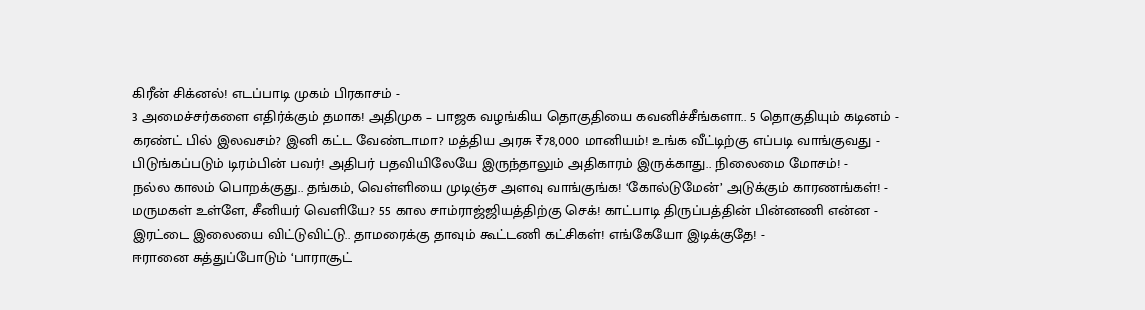கிரீன் சிக்னல்! எடப்பாடி முகம் பிரகாசம் -
3 அமைச்சர்களை எதிர்க்கும் தமாக! அதிமுக – பாஜக வழங்கிய தொகுதியை கவனிச்சீங்களா.. 5 தொகுதியும் கடினம் -
கரண்ட் பில் இலவசம்? இனி கட்ட வேண்டாமா? மத்திய அரசு ₹78,000 மானியம்! உங்க வீட்டிற்கு எப்படி வாங்குவது -
பிடுங்கப்படும் டிரம்பின் பவர்! அதிபர் பதவியிலேயே இருந்தாலும் அதிகாரம் இருக்காது.. நிலைமை மோசம்! -
நல்ல காலம் பொறக்குது.. தங்கம், வெள்ளியை முடிஞ்ச அளவு வாங்குங்க! ‘கோல்டுமேன்’ அடுக்கும் காரணங்கள்! -
மருமகள் உள்ளே, சீனியர் வெளியே? 55 கால சாம்ராஜ்ஜியத்திற்கு செக்! காட்பாடி திருப்பத்தின் பின்னணி என்ன -
இரட்டை இலையை விட்டுவிட்டு.. தாமரைக்கு தாவும் கூட்டணி கட்சிகள்! எங்கேயோ இடிக்குதே! -
ஈரானை சுத்துப்போடும் ‘பாராசூட்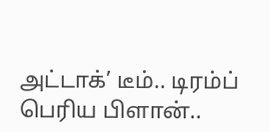அட்டாக்’ டீம்.. டிரம்ப் பெரிய பிளான்..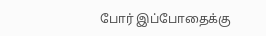போர் இப்போதைக்கு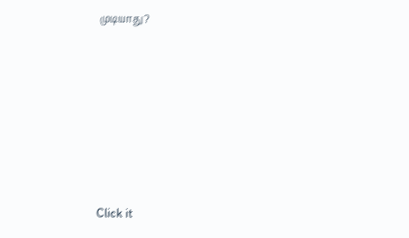முடியாது?












Click it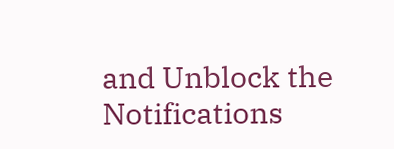and Unblock the Notifications